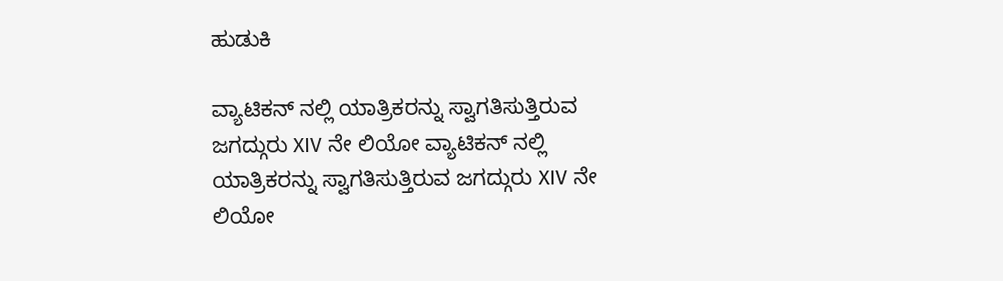ಹುಡುಕಿ

ವ್ಯಾಟಿಕನ್ ನಲ್ಲಿ ಯಾತ್ರಿಕರನ್ನು ಸ್ವಾಗತಿಸುತ್ತಿರುವ ಜಗದ್ಗುರು XIV ನೇ ಲಿಯೋ ವ್ಯಾಟಿಕನ್ ನಲ್ಲಿ ಯಾತ್ರಿಕರನ್ನು ಸ್ವಾಗತಿಸುತ್ತಿರುವ ಜಗದ್ಗುರು XIV ನೇ ಲಿಯೋ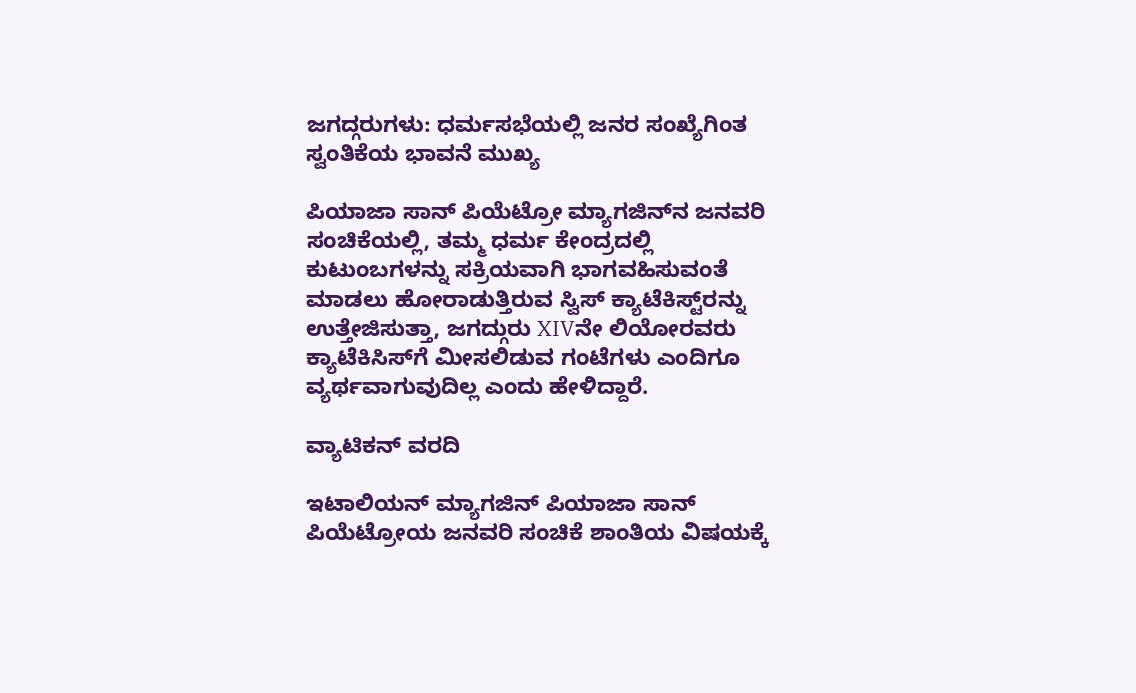ಜಗದ್ಗರುಗಳು: ಧರ್ಮಸಭೆಯಲ್ಲಿ ಜನರ ಸಂಖ್ಯೆಗಿಂತ ಸ್ವಂತಿಕೆಯ ಭಾವನೆ ಮುಖ್ಯ

ಪಿಯಾಜಾ ಸಾನ್ ಪಿಯೆಟ್ರೋ ಮ್ಯಾಗಜಿನ್‌ನ ಜನವರಿ ಸಂಚಿಕೆಯಲ್ಲಿ, ತಮ್ಮ ಧರ್ಮ ಕೇಂದ್ರದಲ್ಲಿ ಕುಟುಂಬಗಳನ್ನು ಸಕ್ರಿಯವಾಗಿ ಭಾಗವಹಿಸುವಂತೆ ಮಾಡಲು ಹೋರಾಡುತ್ತಿರುವ ಸ್ವಿಸ್ ಕ್ಯಾಟೆಕಿಸ್ಟ್‌ರನ್ನು ಉತ್ತೇಜಿಸುತ್ತಾ, ಜಗದ್ಗುರು XIVನೇ ಲಿಯೋರವರು ಕ್ಯಾಟೆಕಿಸಿಸ್‌ಗೆ ಮೀಸಲಿಡುವ ಗಂಟೆಗಳು ಎಂದಿಗೂ ವ್ಯರ್ಥವಾಗುವುದಿಲ್ಲ ಎಂದು ಹೇಳಿದ್ದಾರೆ.

ವ್ಯಾಟಿಕನ್ ವರದಿ

ಇಟಾಲಿಯನ್ ಮ್ಯಾಗಜಿನ್ ಪಿಯಾಜಾ ಸಾನ್ ಪಿಯೆಟ್ರೋಯ ಜನವರಿ ಸಂಚಿಕೆ ಶಾಂತಿಯ ವಿಷಯಕ್ಕೆ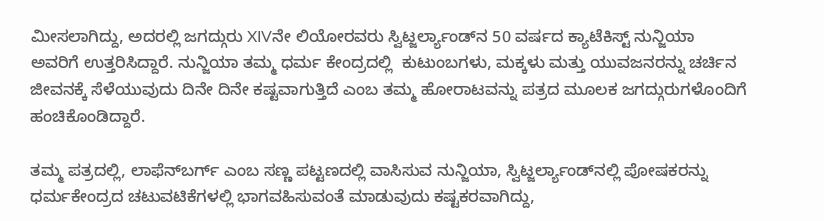ಮೀಸಲಾಗಿದ್ದು, ಅದರಲ್ಲಿ ಜಗದ್ಗುರು XIVನೇ ಲಿಯೋರವರು ಸ್ವಿಟ್ಜರ್ಲ್ಯಾಂಡ್‌ನ 50 ವರ್ಷದ ಕ್ಯಾಟೆಕಿಸ್ಟ್ ನುನ್ಜಿಯಾ ಅವರಿಗೆ ಉತ್ತರಿಸಿದ್ದಾರೆ. ನುನ್ಜಿಯಾ ತಮ್ಮ ಧರ್ಮ ಕೇಂದ್ರದಲ್ಲಿ  ಕುಟುಂಬಗಳು, ಮಕ್ಕಳು ಮತ್ತು ಯುವಜನರನ್ನು ಚರ್ಚಿನ ಜೀವನಕ್ಕೆ ಸೆಳೆಯುವುದು ದಿನೇ ದಿನೇ ಕಷ್ಟವಾಗುತ್ತಿದೆ ಎಂಬ ತಮ್ಮ ಹೋರಾಟವನ್ನು ಪತ್ರದ ಮೂಲಕ ಜಗದ್ಗುರುಗಳೊಂದಿಗೆ ಹಂಚಿಕೊಂಡಿದ್ದಾರೆ.

ತಮ್ಮ ಪತ್ರದಲ್ಲಿ, ಲಾಫೆನ್‌ಬರ್ಗ್ ಎಂಬ ಸಣ್ಣ ಪಟ್ಟಣದಲ್ಲಿ ವಾಸಿಸುವ ನುನ್ಜಿಯಾ, ಸ್ವಿಟ್ಜರ್ಲ್ಯಾಂಡ್‌ನಲ್ಲಿ ಪೋಷಕರನ್ನು ಧರ್ಮಕೇಂದ್ರದ ಚಟುವಟಿಕೆಗಳಲ್ಲಿ ಭಾಗವಹಿಸುವಂತೆ ಮಾಡುವುದು ಕಷ್ಟಕರವಾಗಿದ್ದು,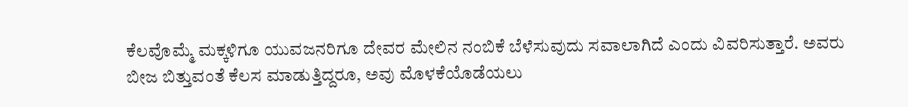ಕೆಲವೊಮ್ಮೆ ಮಕ್ಕಳಿಗೂ ಯುವಜನರಿಗೂ ದೇವರ ಮೇಲಿನ ನಂಬಿಕೆ ಬೆಳೆಸುವುದು ಸವಾಲಾಗಿದೆ ಎಂದು ವಿವರಿಸುತ್ತಾರೆ. ಅವರು ಬೀಜ ಬಿತ್ತುವಂತೆ ಕೆಲಸ ಮಾಡುತ್ತಿದ್ದರೂ, ಅವು ಮೊಳಕೆಯೊಡೆಯಲು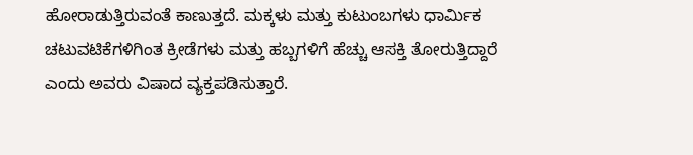ಹೋರಾಡುತ್ತಿರುವಂತೆ ಕಾಣುತ್ತದೆ. ಮಕ್ಕಳು ಮತ್ತು ಕುಟುಂಬಗಳು ಧಾರ್ಮಿಕ ಚಟುವಟಿಕೆಗಳಿಗಿಂತ ಕ್ರೀಡೆಗಳು ಮತ್ತು ಹಬ್ಬಗಳಿಗೆ ಹೆಚ್ಚು ಆಸಕ್ತಿ ತೋರುತ್ತಿದ್ದಾರೆ ಎಂದು ಅವರು ವಿಷಾದ ವ್ಯಕ್ತಪಡಿಸುತ್ತಾರೆ.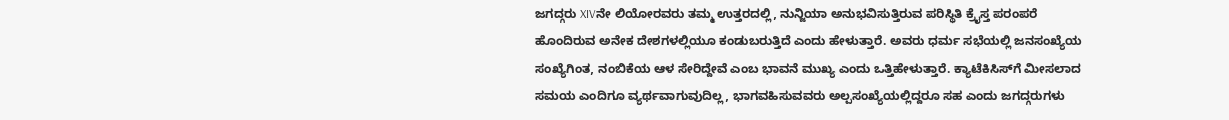ಜಗದ್ಗರು XIVನೇ ಲಿಯೋರವರು ತಮ್ಮ ಉತ್ತರದಲ್ಲಿ, ನುನ್ಜಿಯಾ ಅನುಭವಿಸುತ್ತಿರುವ ಪರಿಸ್ಥಿತಿ ಕ್ರೈಸ್ತ ಪರಂಪರೆ ಹೊಂದಿರುವ ಅನೇಕ ದೇಶಗಳಲ್ಲಿಯೂ ಕಂಡುಬರುತ್ತಿದೆ ಎಂದು ಹೇಳುತ್ತಾರೆ. ಅವರು ಧರ್ಮ ಸಭೆಯಲ್ಲಿ ಜನಸಂಖ್ಯೆಯ ಸಂಖ್ಯೆಗಿಂತ, ನಂಬಿಕೆಯ ಆಳ ಸೇರಿದ್ದೇವೆ ಎಂಬ ಭಾವನೆ ಮುಖ್ಯ ಎಂದು ಒತ್ತಿಹೇಳುತ್ತಾರೆ. ಕ್ಯಾಟೆಕಿಸಿಸ್‌ಗೆ ಮೀಸಲಾದ ಸಮಯ ಎಂದಿಗೂ ವ್ಯರ್ಥವಾಗುವುದಿಲ್ಲ, ಭಾಗವಹಿಸುವವರು ಅಲ್ಪಸಂಖ್ಯೆಯಲ್ಲಿದ್ದರೂ ಸಹ ಎಂದು ಜಗದ್ಗರುಗಳು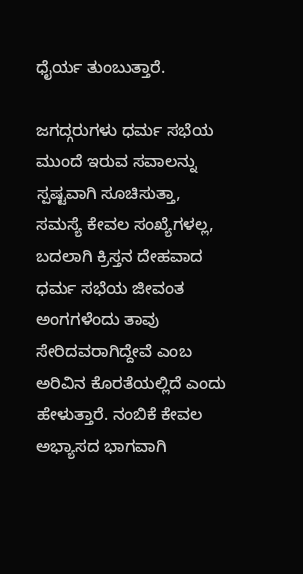ಧೈರ್ಯ ತುಂಬುತ್ತಾರೆ.

ಜಗದ್ಗರುಗಳು ಧರ್ಮ ಸಭೆಯ ಮುಂದೆ ಇರುವ ಸವಾಲನ್ನು ಸ್ಪಷ್ಟವಾಗಿ ಸೂಚಿಸುತ್ತಾ, ಸಮಸ್ಯೆ ಕೇವಲ ಸಂಖ್ಯೆಗಳಲ್ಲ, ಬದಲಾಗಿ ಕ್ರಿಸ್ತನ ದೇಹವಾದ ಧರ್ಮ ಸಭೆಯ ಜೀವಂತ ಅಂಗಗಳೆಂದು ತಾವು ಸೇರಿದವರಾಗಿದ್ದೇವೆ ಎಂಬ ಅರಿವಿನ ಕೊರತೆಯಲ್ಲಿದೆ ಎಂದು ಹೇಳುತ್ತಾರೆ. ನಂಬಿಕೆ ಕೇವಲ ಅಭ್ಯಾಸದ ಭಾಗವಾಗಿ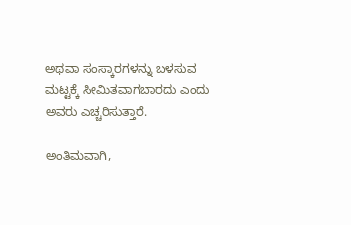ಅಥವಾ ಸಂಸ್ಕಾರಗಳನ್ನು ಬಳಸುವ ಮಟ್ಟಕ್ಕೆ ಸೀಮಿತವಾಗಬಾರದು ಎಂದು ಅವರು ಎಚ್ಚರಿಸುತ್ತಾರೆ.

ಅಂತಿಮವಾಗಿ,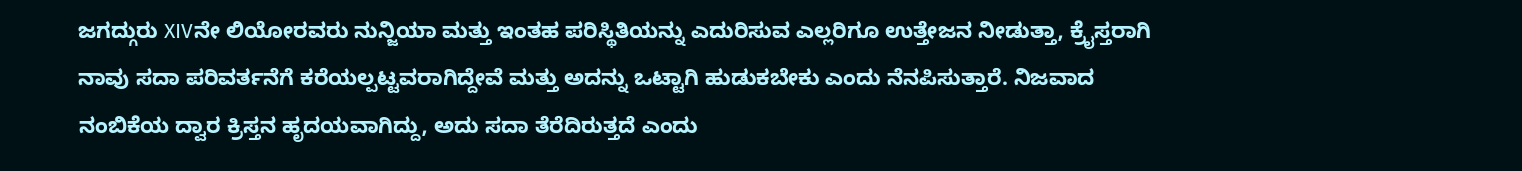ಜಗದ್ಗುರು XIVನೇ ಲಿಯೋರವರು ನುನ್ಜಿಯಾ ಮತ್ತು ಇಂತಹ ಪರಿಸ್ಥಿತಿಯನ್ನು ಎದುರಿಸುವ ಎಲ್ಲರಿಗೂ ಉತ್ತೇಜನ ನೀಡುತ್ತಾ, ಕ್ರೈಸ್ತರಾಗಿ ನಾವು ಸದಾ ಪರಿವರ್ತನೆಗೆ ಕರೆಯಲ್ಪಟ್ಟವರಾಗಿದ್ದೇವೆ ಮತ್ತು ಅದನ್ನು ಒಟ್ಟಾಗಿ ಹುಡುಕಬೇಕು ಎಂದು ನೆನಪಿಸುತ್ತಾರೆ. ನಿಜವಾದ ನಂಬಿಕೆಯ ದ್ವಾರ ಕ್ರಿಸ್ತನ ಹೃದಯವಾಗಿದ್ದು, ಅದು ಸದಾ ತೆರೆದಿರುತ್ತದೆ ಎಂದು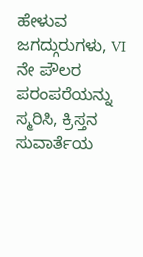ಹೇಳುವ ಜಗದ್ಗುರುಗಳು, VI ನೇ ಪೌಲರ ಪರಂಪರೆಯನ್ನು ಸ್ಮರಿಸಿ, ಕ್ರಿಸ್ತನ ಸುವಾರ್ತೆಯ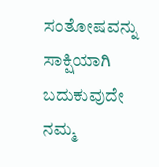ಸಂತೋಷವನ್ನು ಸಾಕ್ಷಿಯಾಗಿ ಬದುಕುವುದೇ ನಮ್ಮ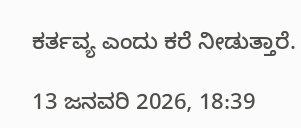ಕರ್ತವ್ಯ ಎಂದು ಕರೆ ನೀಡುತ್ತಾರೆ.

13 ಜನವರಿ 2026, 18:39